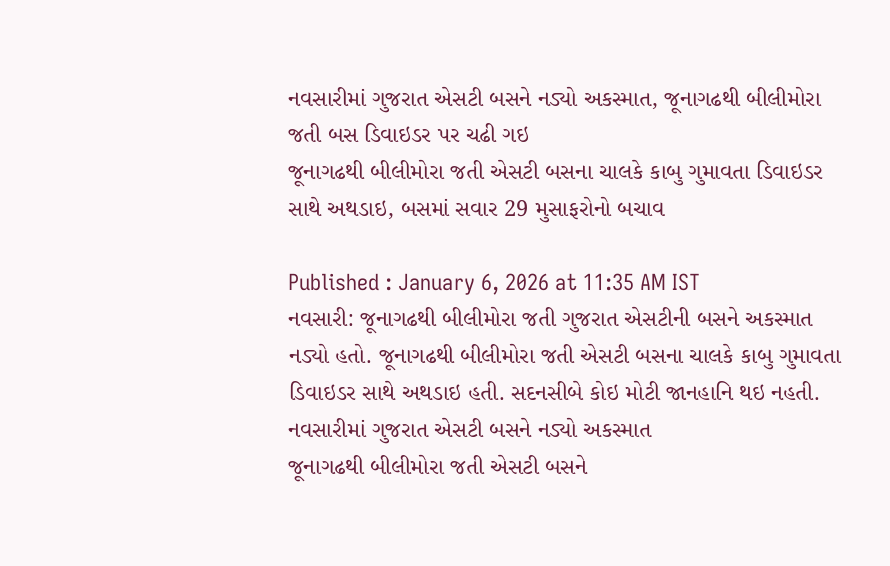નવસારીમાં ગુજરાત એસટી બસને નડ્યો અકસ્માત, જૂનાગઢથી બીલીમોરા જતી બસ ડિવાઇડર પર ચઢી ગઇ
જૂનાગઢથી બીલીમોરા જતી એસટી બસના ચાલકે કાબુ ગુમાવતા ડિવાઇડર સાથે અથડાઇ, બસમાં સવાર 29 મુસાફરોનો બચાવ

Published : January 6, 2026 at 11:35 AM IST
નવસારી: જૂનાગઢથી બીલીમોરા જતી ગુજરાત એસટીની બસને અકસ્માત નડ્યો હતો. જૂનાગઢથી બીલીમોરા જતી એસટી બસના ચાલકે કાબુ ગુમાવતા ડિવાઇડર સાથે અથડાઇ હતી. સદનસીબે કોઇ મોટી જાનહાનિ થઇ નહતી.
નવસારીમાં ગુજરાત એસટી બસને નડ્યો અકસ્માત
જૂનાગઢથી બીલીમોરા જતી એસટી બસને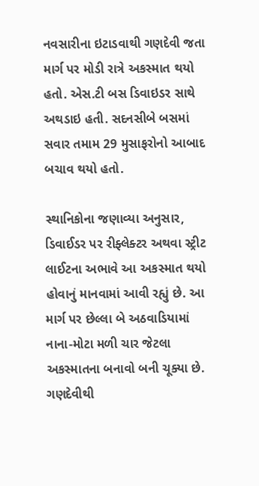નવસારીના ઇટાડવાથી ગણદેવી જતા માર્ગ પર મોડી રાત્રે અકસ્માત થયો હતો. એસ.ટી બસ ડિવાઇડર સાથે અથડાઇ હતી. સદનસીબે બસમાં સવાર તમામ 29 મુસાફરોનો આબાદ બચાવ થયો હતો.

સ્થાનિકોના જણાવ્યા અનુસાર, ડિવાઈડર પર રીફ્લેક્ટર અથવા સ્ટ્રીટ લાઈટના અભાવે આ અકસ્માત થયો હોવાનું માનવામાં આવી રહ્યું છે. આ માર્ગ પર છેલ્લા બે અઠવાડિયામાં નાના-મોટા મળી ચાર જેટલા અકસ્માતના બનાવો બની ચૂક્યા છે. ગણદેવીથી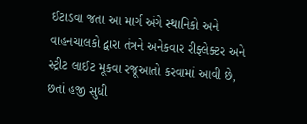ઈટાડવા જતા આ માર્ગ અંગે સ્થાનિકો અને વાહનચાલકો દ્વારા તંત્રને અનેકવાર રીફ્લેક્ટર અને સ્ટ્રીટ લાઈટ મૂકવા રજૂઆતો કરવામાં આવી છે, છતાં હજી સુધી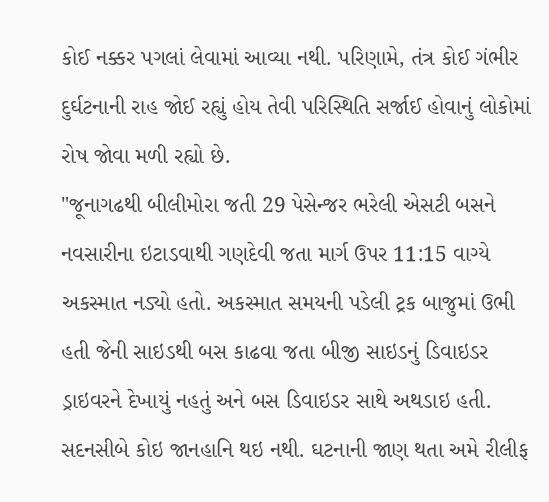કોઈ નક્કર પગલાં લેવામાં આવ્યા નથી. પરિણામે, તંત્ર કોઈ ગંભીર દુર્ઘટનાની રાહ જોઈ રહ્યું હોય તેવી પરિસ્થિતિ સર્જાઈ હોવાનું લોકોમાં રોષ જોવા મળી રહ્યો છે.
"જૂનાગઢથી બીલીમોરા જતી 29 પેસેન્જર ભરેલી એસટી બસને નવસારીના ઇટાડવાથી ગણદેવી જતા માર્ગ ઉપર 11:15 વાગ્યે અકસ્માત નડ્યો હતો. અકસ્માત સમયની પડેલી ટ્રક બાજુમાં ઉભી હતી જેની સાઇડથી બસ કાઢવા જતા બીજી સાઇડનું ડિવાઇડર ડ્રાઇવરને દેખાયું નહતું અને બસ ડિવાઇડર સાથે અથડાઇ હતી. સદનસીબે કોઇ જાનહાનિ થઇ નથી. ઘટનાની જાણ થતા અમે રીલીફ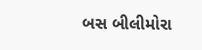બસ બીલીમોરા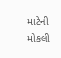માટેની મોકલી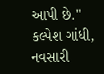આપી છે." કલ્પેશ ગાંધી, નવસારી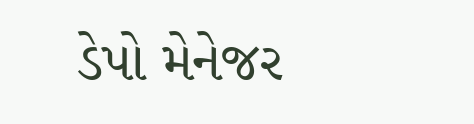ડેપો મેનેજર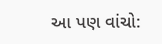આ પણ વાંચો: